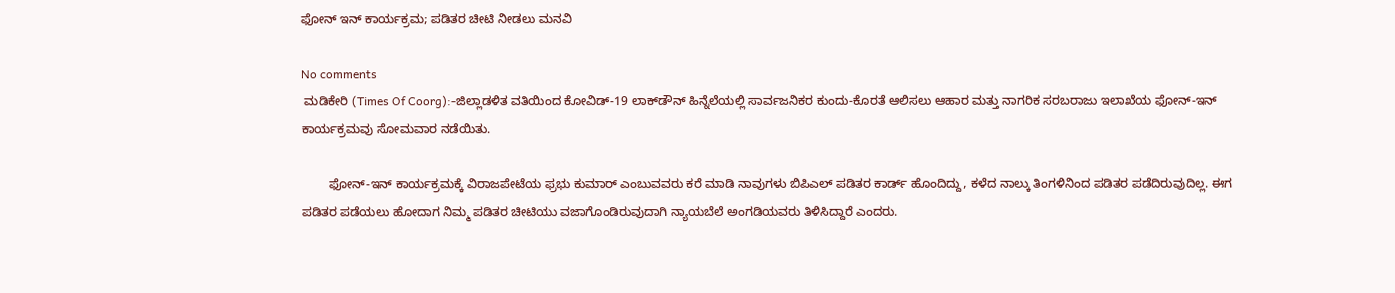ಫೋನ್ ಇನ್ ಕಾರ್ಯಕ್ರಮ; ಪಡಿತರ ಚೀಟಿ ನೀಡಲು ಮನವಿ

No comments
 ಮಡಿಕೇರಿ (Times Of Coorg):-ಜಿಲ್ಲಾಡಳಿತ ವತಿಯಿಂದ ಕೋವಿಡ್-19 ಲಾಕ್‍ಡೌನ್ ಹಿನ್ನೆಲೆಯಲ್ಲಿ ಸಾರ್ವಜನಿಕರ ಕುಂದು-ಕೊರತೆ ಆಲಿಸಲು ಆಹಾರ ಮತ್ತು ನಾಗರಿಕ ಸರಬರಾಜು ಇಲಾಖೆಯ ಫೋನ್-ಇನ್ ಕಾರ್ಯಕ್ರಮವು ಸೋಮವಾರ ನಡೆಯಿತು.

        ಫೋನ್-ಇನ್ ಕಾರ್ಯಕ್ರಮಕ್ಕೆ ವಿರಾಜಪೇಟೆಯ ಫ್ರಭು ಕುಮಾರ್ ಎಂಬುವವರು ಕರೆ ಮಾಡಿ ನಾವುಗಳು ಬಿಪಿಎಲ್ ಪಡಿತರ ಕಾರ್ಡ್ ಹೊಂದಿದ್ದು, ಕಳೆದ ನಾಲ್ಕು ತಿಂಗಳಿನಿಂದ ಪಡಿತರ ಪಡೆದಿರುವುದಿಲ್ಲ. ಈಗ ಪಡಿತರ ಪಡೆಯಲು ಹೋದಾಗ ನಿಮ್ಮ ಪಡಿತರ ಚೀಟಿಯು ವಜಾಗೊಂಡಿರುವುದಾಗಿ ನ್ಯಾಯಬೆಲೆ ಅಂಗಡಿಯವರು ತಿಳಿಸಿದ್ದಾರೆ ಎಂದರು.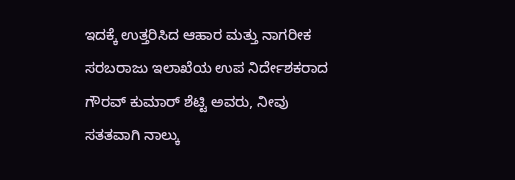ಇದಕ್ಕೆ ಉತ್ತರಿಸಿದ ಆಹಾರ ಮತ್ತು ನಾಗರೀಕ ಸರಬರಾಜು ಇಲಾಖೆಯ ಉಪ ನಿರ್ದೇಶಕರಾದ ಗೌರವ್ ಕುಮಾರ್ ಶೆಟ್ಟಿ ಅವರು, ನೀವು ಸತತವಾಗಿ ನಾಲ್ಕು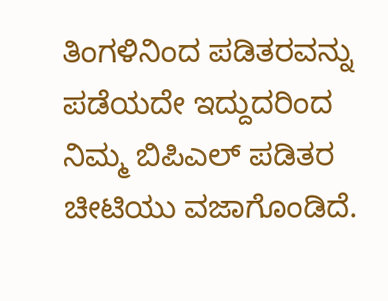ತಿಂಗಳಿನಿಂದ ಪಡಿತರವನ್ನು ಪಡೆಯದೇ ಇದ್ದುದರಿಂದ ನಿಮ್ಮ ಬಿಪಿಎಲ್ ಪಡಿತರ ಚೀಟಿಯು ವಜಾಗೊಂಡಿದೆ.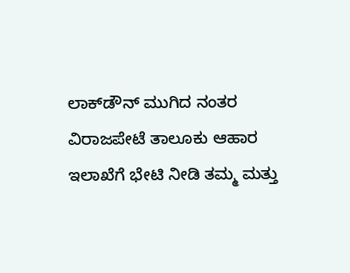ಲಾಕ್‍ಡೌನ್ ಮುಗಿದ ನಂತರ ವಿರಾಜಪೇಟೆ ತಾಲೂಕು ಆಹಾರ ಇಲಾಖೆಗೆ ಭೇಟಿ ನೀಡಿ ತಮ್ಮ ಮತ್ತು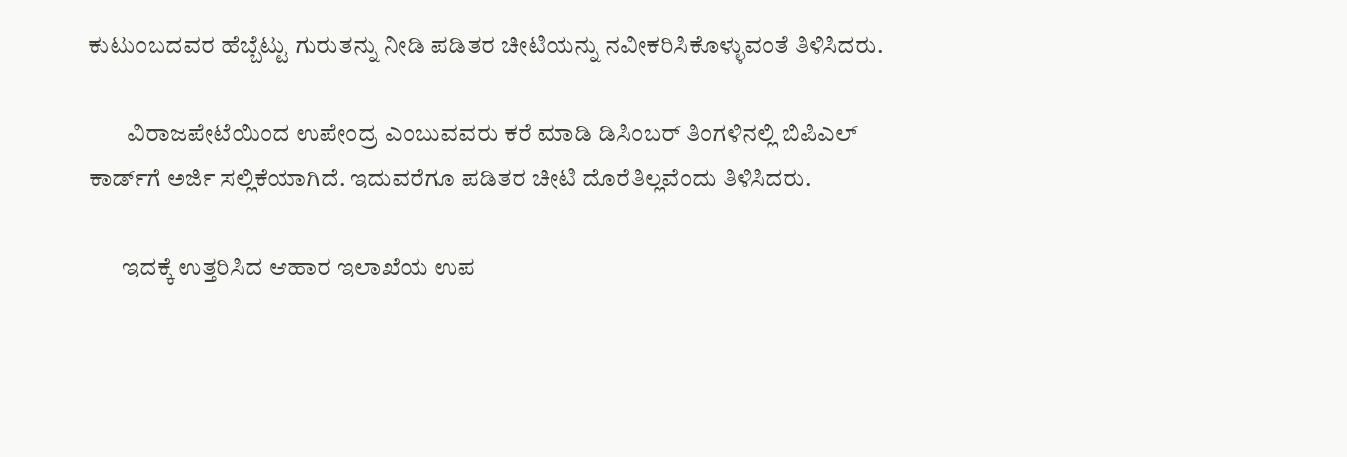ಕುಟುಂಬದವರ ಹೆಬ್ಬೆಟ್ಟು ಗುರುತನ್ನು ನೀಡಿ ಪಡಿತರ ಚೀಟಿಯನ್ನು ನವೀಕರಿಸಿಕೊಳ್ಳುವಂತೆ ತಿಳಿಸಿದರು.

        ವಿರಾಜಪೇಟೆಯಿಂದ ಉಪೇಂದ್ರ ಎಂಬುವವರು ಕರೆ ಮಾಡಿ ಡಿಸಿಂಬರ್ ತಿಂಗಳಿನಲ್ಲಿ ಬಿಪಿಎಲ್ ಕಾರ್ಡ್‍ಗೆ ಅರ್ಜಿ ಸಲ್ಲಿಕೆಯಾಗಿದೆ. ಇದುವರೆಗೂ ಪಡಿತರ ಚೀಟಿ ದೊರೆತಿಲ್ಲವೆಂದು ತಿಳಿಸಿದರು.

       ಇದಕ್ಕೆ ಉತ್ತರಿಸಿದ ಆಹಾರ ಇಲಾಖೆಯ ಉಪ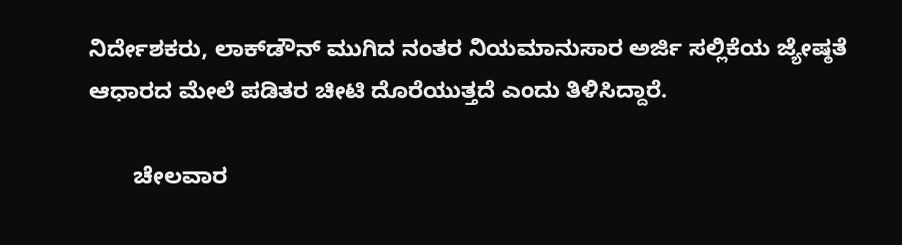ನಿರ್ದೇಶಕರು, ಲಾಕ್‍ಡೌನ್ ಮುಗಿದ ನಂತರ ನಿಯಮಾನುಸಾರ ಅರ್ಜಿ ಸಲ್ಲಿಕೆಯ ಜ್ಯೇಷ್ಠತೆ ಆಧಾರದ ಮೇಲೆ ಪಡಿತರ ಚೀಟಿ ದೊರೆಯುತ್ತದೆ ಎಂದು ತಿಳಿಸಿದ್ದಾರೆ.

       ಚೇಲವಾರ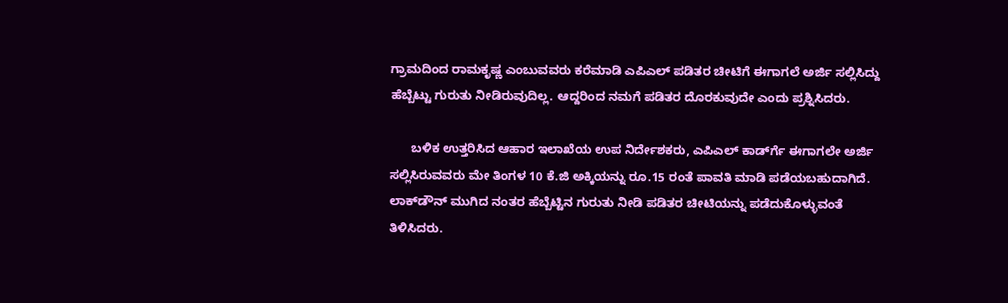ಗ್ರಾಮದಿಂದ ರಾಮಕೃಷ್ಣ ಎಂಬುವವರು ಕರೆಮಾಡಿ ಎಪಿಎಲ್ ಪಡಿತರ ಚೀಟಿಗೆ ಈಗಾಗಲೆ ಅರ್ಜಿ ಸಲ್ಲಿಸಿದ್ದು ಹೆಬ್ಬೆಟ್ಟು ಗುರುತು ನೀಡಿರುವುದಿಲ್ಲ. ಆದ್ದರಿಂದ ನಮಗೆ ಪಡಿತರ ದೊರಕುವುದೇ ಎಂದು ಪ್ರಶ್ನಿಸಿದರು.

      ಬಳಿಕ ಉತ್ತರಿಸಿದ ಆಹಾರ ಇಲಾಖೆಯ ಉಪ ನಿರ್ದೇಶಕರು, ಎಪಿಎಲ್ ಕಾರ್ಡ್‍ಗೆ ಈಗಾಗಲೇ ಅರ್ಜಿ ಸಲ್ಲಿಸಿರುವವರು ಮೇ ತಿಂಗಳ 10 ಕೆ.ಜಿ ಅಕ್ಕಿಯನ್ನು ರೂ.15 ರಂತೆ ಪಾವತಿ ಮಾಡಿ ಪಡೆಯಬಹುದಾಗಿದೆ. ಲಾಕ್‍ಡೌನ್ ಮುಗಿದ ನಂತರ ಹೆಬ್ಬೆಟ್ಟಿನ ಗುರುತು ನೀಡಿ ಪಡಿತರ ಚೀಟಿಯನ್ನು ಪಡೆದುಕೊಳ್ಳುವಂತೆ ತಿಳಿಸಿದರು.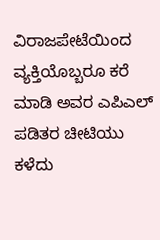ವಿರಾಜಪೇಟೆಯಿಂದ ವ್ಯಕ್ತಿಯೊಬ್ಬರೂ ಕರೆ ಮಾಡಿ ಅವರ ಎಪಿಎಲ್ ಪಡಿತರ ಚೀಟಿಯು ಕಳೆದು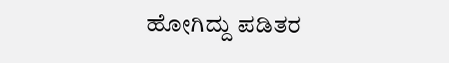ಹೋಗಿದ್ದು ಪಡಿತರ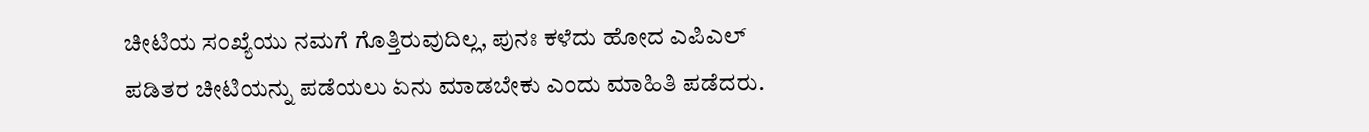ಚೀಟಿಯ ಸಂಖ್ಯೆಯು ನಮಗೆ ಗೊತ್ತಿರುವುದಿಲ್ಲ, ಪುನಃ ಕಳೆದು ಹೋದ ಎಪಿಎಲ್ ಪಡಿತರ ಚೀಟಿಯನ್ನು ಪಡೆಯಲು ಏನು ಮಾಡಬೇಕು ಎಂದು ಮಾಹಿತಿ ಪಡೆದರು.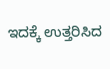ಇದಕ್ಕೆ ಉತ್ತರಿಸಿದ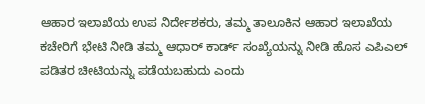ಆಹಾರ ಇಲಾಖೆಯ ಉಪ ನಿರ್ದೇಶಕರು, ತಮ್ಮ ತಾಲೂಕಿನ ಆಹಾರ ಇಲಾಖೆಯ ಕಚೇರಿಗೆ ಭೇಟಿ ನೀಡಿ ತಮ್ಮ ಆಧಾರ್ ಕಾರ್ಡ್ ಸಂಖ್ಯೆಯನ್ನು ನೀಡಿ ಹೊಸ ಎಪಿಎಲ್ ಪಡಿತರ ಚೀಟಿಯನ್ನು ಪಡೆಯಬಹುದು ಎಂದು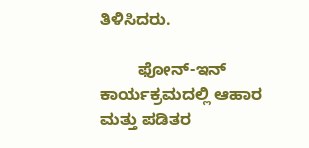ತಿಳಿಸಿದರು.

        ಫೋನ್-ಇನ್ ಕಾರ್ಯಕ್ರಮದಲ್ಲಿ ಆಹಾರ ಮತ್ತು ಪಡಿತರ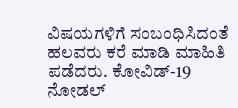ವಿಷಯಗಳಿಗೆ ಸಂಬಂಧಿಸಿದಂತೆ ಹಲವರು ಕರೆ ಮಾಡಿ ಮಾಹಿತಿ ಪಡೆದರು. ಕೋವಿಡ್-19 ನೋಡಲ್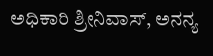ಅಧಿಕಾರಿ ಶ್ರೀನಿವಾಸ್, ಅನನ್ಯ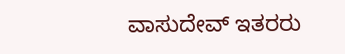ವಾಸುದೇವ್ ಇತರರು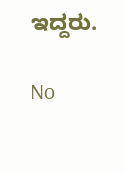ಇದ್ದರು.

No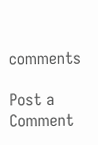comments

Post a Comment